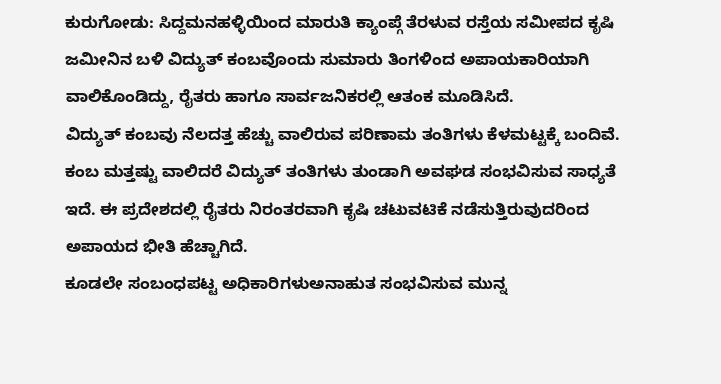ಕುರುಗೋಡು: ಸಿದ್ದಮನಹಳ್ಳಿಯಿಂದ ಮಾರುತಿ ಕ್ಯಾಂಪ್ಗೆ ತೆರಳುವ ರಸ್ತೆಯ ಸಮೀಪದ ಕೃಷಿ ಜಮೀನಿನ ಬಳಿ ವಿದ್ಯುತ್ ಕಂಬವೊಂದು ಸುಮಾರು ತಿಂಗಳಿಂದ ಅಪಾಯಕಾರಿಯಾಗಿ ವಾಲಿಕೊಂಡಿದ್ದು, ರೈತರು ಹಾಗೂ ಸಾರ್ವಜನಿಕರಲ್ಲಿ ಆತಂಕ ಮೂಡಿಸಿದೆ.
ವಿದ್ಯುತ್ ಕಂಬವು ನೆಲದತ್ತ ಹೆಚ್ಚು ವಾಲಿರುವ ಪರಿಣಾಮ ತಂತಿಗಳು ಕೆಳಮಟ್ಟಕ್ಕೆ ಬಂದಿವೆ. ಕಂಬ ಮತ್ತಷ್ಟು ವಾಲಿದರೆ ವಿದ್ಯುತ್ ತಂತಿಗಳು ತುಂಡಾಗಿ ಅವಘಡ ಸಂಭವಿಸುವ ಸಾಧ್ಯತೆ ಇದೆ. ಈ ಪ್ರದೇಶದಲ್ಲಿ ರೈತರು ನಿರಂತರವಾಗಿ ಕೃಷಿ ಚಟುವಟಿಕೆ ನಡೆಸುತ್ತಿರುವುದರಿಂದ ಅಪಾಯದ ಭೀತಿ ಹೆಚ್ಚಾಗಿದೆ.
ಕೂಡಲೇ ಸಂಬಂಧಪಟ್ಟ ಅಧಿಕಾರಿಗಳುಅನಾಹುತ ಸಂಭವಿಸುವ ಮುನ್ನ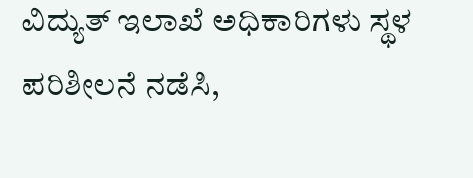ವಿದ್ಯುತ್ ಇಲಾಖೆ ಅಧಿಕಾರಿಗಳು ಸ್ಥಳ ಪರಿಶೀಲನೆ ನಡೆಸಿ,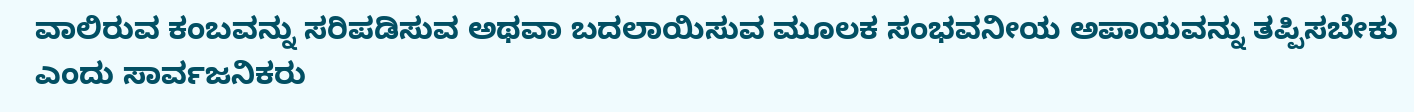ವಾಲಿರುವ ಕಂಬವನ್ನು ಸರಿಪಡಿಸುವ ಅಥವಾ ಬದಲಾಯಿಸುವ ಮೂಲಕ ಸಂಭವನೀಯ ಅಪಾಯವನ್ನು ತಪ್ಪಿಸಬೇಕು ಎಂದು ಸಾರ್ವಜನಿಕರು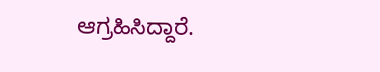ಆಗ್ರಹಿಸಿದ್ದಾರೆ.